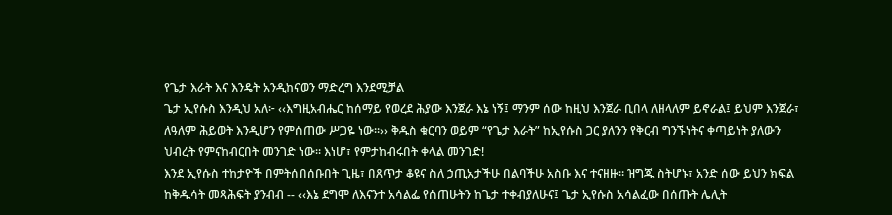የጌታ እራት እና እንዴት አንዲከናወን ማድረግ እንደሚቻል
ጌታ ኢየሱስ እንዲህ አለ፦ ‹‹እግዚአብሔር ከሰማይ የወረደ ሕያው እንጀራ እኔ ነኝ፤ ማንም ሰው ከዚህ እንጀራ ቢበላ ለዘላለም ይኖራል፤ ይህም እንጀራ፣ ለዓለም ሕይወት እንዲሆን የምሰጠው ሥጋዬ ነው።›› ቅዱስ ቁርባን ወይም “የጌታ እራት” ከኢየሱስ ጋር ያለንን የቅርብ ግንኙነትና ቀጣይነት ያለውን ህብረት የምናከብርበት መንገድ ነው። እነሆ፣ የምታከብሩበት ቀላል መንገድ!
እንደ ኢየሱስ ተከታዮች በምትሰበሰቡበት ጊዜ፣ በጸጥታ ቆዩና ስለ ኃጢአታችሁ በልባችሁ አስቡ እና ተናዘዙ። ዝግጁ ስትሆኑ፣ አንድ ሰው ይህን ክፍል ከቅዱሳት መጻሕፍት ያንብብ -- ‹‹እኔ ደግሞ ለእናንተ አሳልፌ የሰጠሁትን ከጌታ ተቀብያለሁና፤ ጌታ ኢየሱስ አሳልፈው በሰጡት ሌሊት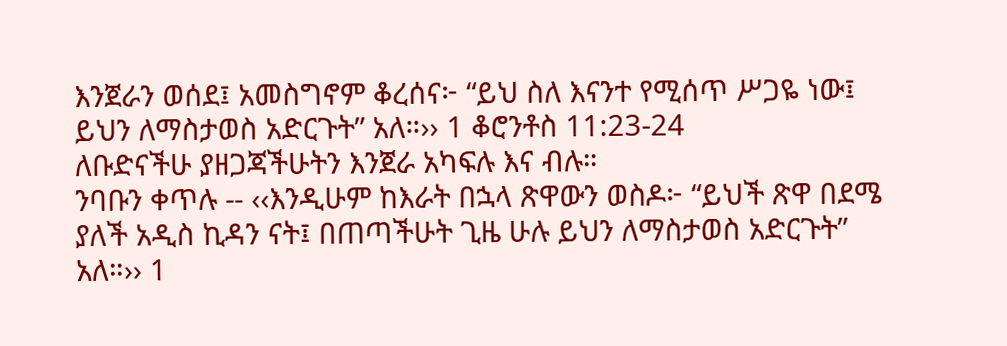እንጀራን ወሰደ፤ አመስግኖም ቆረሰና፦ “ይህ ስለ እናንተ የሚሰጥ ሥጋዬ ነው፤ ይህን ለማስታወስ አድርጉት” አለ።›› 1 ቆሮንቶስ 11:23-24
ለቡድናችሁ ያዘጋጃችሁትን እንጀራ አካፍሉ እና ብሉ።
ንባቡን ቀጥሉ -- ‹‹እንዲሁም ከእራት በኋላ ጽዋውን ወስዶ፦ “ይህች ጽዋ በደሜ ያለች አዲስ ኪዳን ናት፤ በጠጣችሁት ጊዜ ሁሉ ይህን ለማስታወስ አድርጉት” አለ።›› 1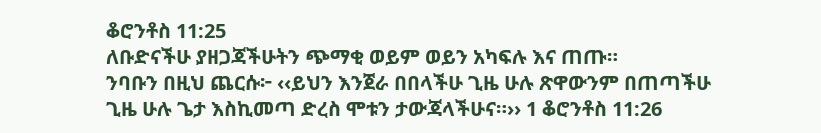ቆሮንቶስ 11:25
ለቡድናችሁ ያዘጋጃችሁትን ጭማቂ ወይም ወይን አካፍሉ እና ጠጡ።
ንባቡን በዚህ ጨርሱ፦ ‹‹ይህን እንጀራ በበላችሁ ጊዜ ሁሉ ጽዋውንም በጠጣችሁ ጊዜ ሁሉ ጌታ እስኪመጣ ድረስ ሞቱን ታውጃላችሁና።›› 1 ቆሮንቶስ 11:26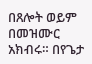በጸሎት ወይም በመዝሙር አክብሩ። በየጌታ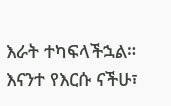እራት ተካፍላችኋል። እናንተ የእርሱ ናችሁ፣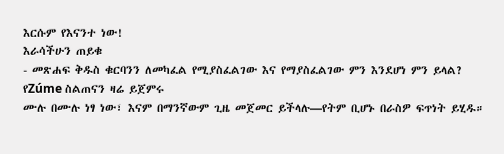እርሱም የእናንተ ነው!
እራሳችሁን ጠይቁ
- መጽሐፍ ቅዱስ ቁርባንን ለመካፈል የሚያስፈልገው እና የማያስፈልገው ምን እንደሆነ ምን ይላል?
የZúme ስልጠናን ዛሬ ይጀምሩ
ሙሉ በሙሉ ነፃ ነው፣ እናም በማንኛውም ጊዜ መጀመር ይችላሉ—የትም ቢሆኑ በራስዎ ፍጥነት ይሂዱ።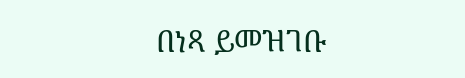በነጻ ይመዝገቡ